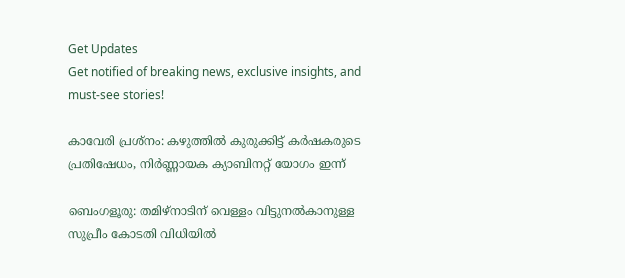Get Updates
Get notified of breaking news, exclusive insights, and must-see stories!

കാവേരി പ്രശ്‌നം: കഴുത്തില്‍ കുരുക്കിട്ട് കര്‍ഷകരുടെ പ്രതിഷേധം, നിര്‍ണ്ണായക ക്യാബിനറ്റ് യോഗം ഇന്ന്

ബെംഗളൂരു: തമിഴ്‌നാടിന് വെള്ളം വിട്ടുനല്‍കാനുള്ള സുപ്രീം കോടതി വിധിയില്‍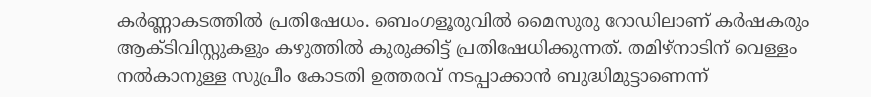കര്‍ണ്ണാകടത്തില്‍ പ്രതിഷേധം. ബെംഗളൂരുവില്‍ മൈസുരു റോഡിലാണ് കര്‍ഷകരും ആക്ടിവിസ്റ്റുകളും കഴുത്തില്‍ കുരുക്കിട്ട് പ്രതിഷേധിക്കുന്നത്. തമിഴ്‌നാടിന് വെള്ളം നല്‍കാനുള്ള സുപ്രീം കോടതി ഉത്തരവ് നടപ്പാക്കാന്‍ ബുദ്ധിമുട്ടാണെന്ന്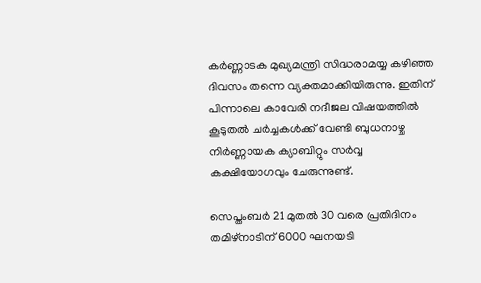കര്‍ണ്ണാടക മുഖ്യമന്ത്രി സിദ്ധരാമയ്യ കഴിഞ്ഞ ദിവസം തന്നെ വ്യക്തമാക്കിയിരുന്നു. ഇതിന് പിന്നാലെ കാവേരി നദീജല വിഷയത്തില്‍ കൂടുതല്‍ ചര്‍ച്ചകള്‍ക്ക് വേണ്ടി ബുധനാഴ്ച നിര്‍ണ്ണായക ക്യാബിറ്റും സര്‍വ്വ കക്ഷിയോഗവും ചേരുന്നുണ്ട്.

സെപ്തംബര്‍ 21 മുതല്‍ 30 വരെ പ്രതിദിനം തമിഴ്‌നാടിന് 6000 ഘനയടി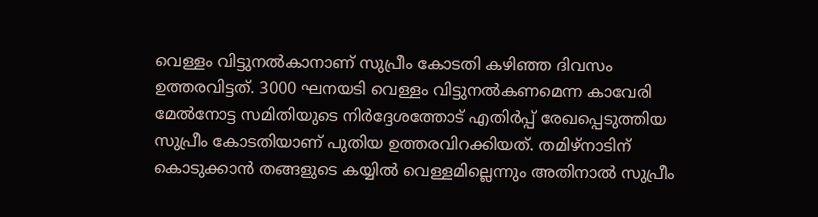വെള്ളം വിട്ടുനല്‍കാനാണ് സുപ്രീം കോടതി കഴിഞ്ഞ ദിവസം ഉത്തരവിട്ടത്. 3000 ഘനയടി വെള്ളം വിട്ടുനല്‍കണമെന്ന കാവേരി മേല്‍നോട്ട സമിതിയുടെ നിര്‍ദ്ദേശത്തോട് എതിര്‍പ്പ് രേഖപ്പെടുത്തിയ സുപ്രീം കോടതിയാണ് പുതിയ ഉത്തരവിറക്കിയത്. തമിഴ്‌നാടിന് കൊടുക്കാന്‍ തങ്ങളുടെ കയ്യില്‍ വെള്ളമില്ലെന്നും അതിനാല്‍ സുപ്രീം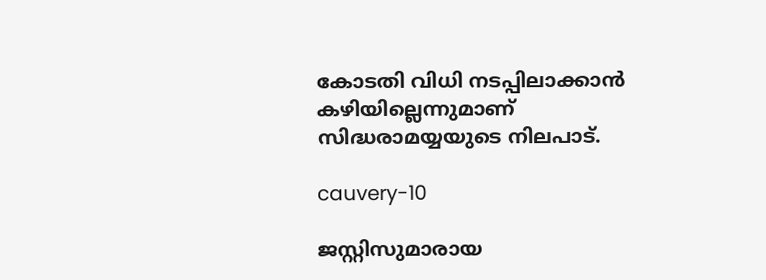കോടതി വിധി നടപ്പിലാക്കാന്‍ കഴിയില്ലെന്നുമാണ് സിദ്ധരാമയ്യയുടെ നിലപാട്.

cauvery-10

ജസ്റ്റിസുമാരായ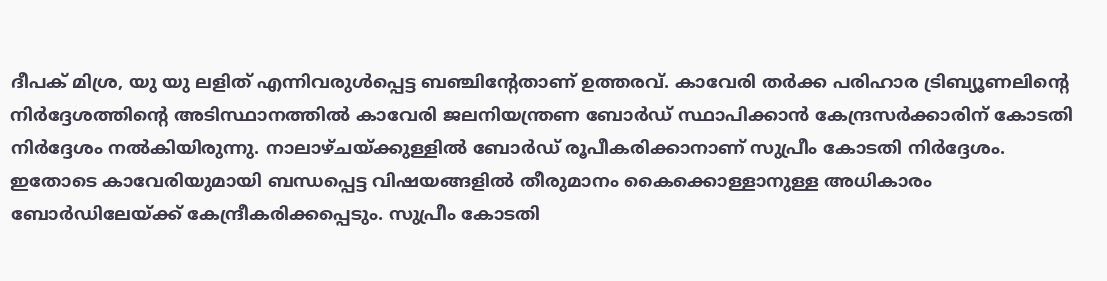ദീപക് മിശ്ര, യു യു ലളിത് എന്നിവരുള്‍പ്പെട്ട ബഞ്ചിന്റേതാണ് ഉത്തരവ്. കാവേരി തര്‍ക്ക പരിഹാര ട്രിബ്യൂണലിന്റെ നിര്‍ദ്ദേശത്തിന്റെ അടിസ്ഥാനത്തില്‍ കാവേരി ജലനിയന്ത്രണ ബോര്‍ഡ് സ്ഥാപിക്കാന്‍ കേന്ദ്രസര്‍ക്കാരിന് കോടതി നിര്‍ദ്ദേശം നല്‍കിയിരുന്നു. നാലാഴ്ചയ്ക്കുള്ളില്‍ ബോര്‍ഡ് രൂപീകരിക്കാനാണ് സുപ്രീം കോടതി നിര്‍ദ്ദേശം. ഇതോടെ കാവേരിയുമായി ബന്ധപ്പെട്ട വിഷയങ്ങളില്‍ തീരുമാനം കൈക്കൊള്ളാനുള്ള അധികാരം ബോര്‍ഡിലേയ്ക്ക് കേന്ദ്രീകരിക്കപ്പെടും. സുപ്രീം കോടതി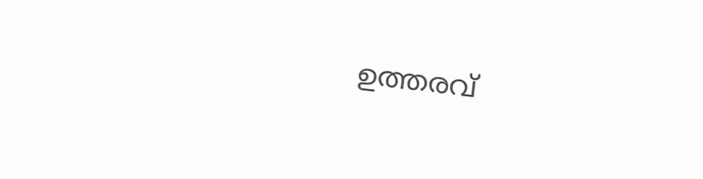ഉത്തരവ്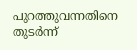പുറത്തുവന്നതിനെ തുടര്‍ന്ന്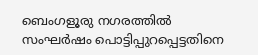ബെംഗളൂരു നഗരത്തില്‍ സംഘര്‍ഷം പൊട്ടിപ്പുറപ്പെട്ടതിനെ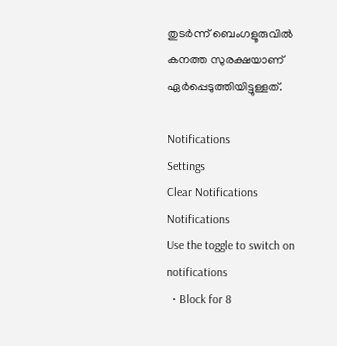തുടര്‍ന്ന് ബെംഗളൂരുവില്‍ കനത്ത സുരക്ഷയാണ് ഏര്‍പ്പെടുത്തിയിട്ടുള്ളത്.

Notifications
Settings
Clear Notifications
Notifications
Use the toggle to switch on notifications
  • Block for 8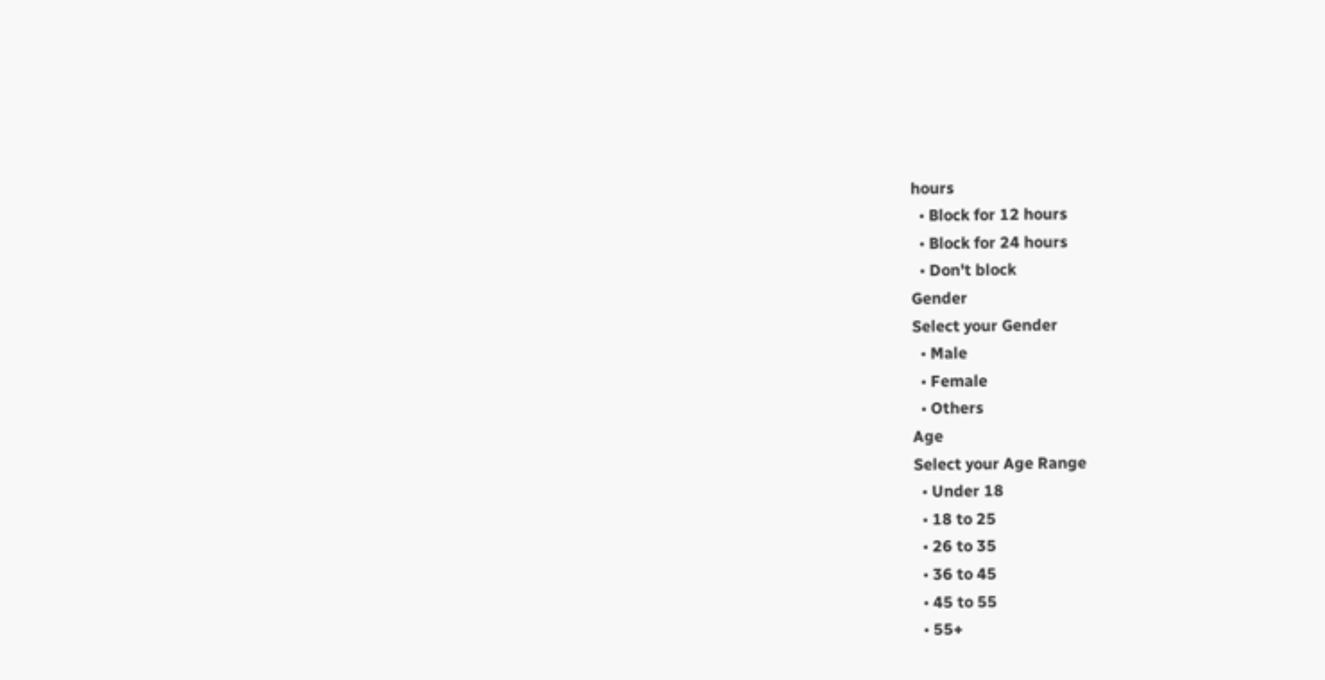hours
  • Block for 12 hours
  • Block for 24 hours
  • Don't block
Gender
Select your Gender
  • Male
  • Female
  • Others
Age
Select your Age Range
  • Under 18
  • 18 to 25
  • 26 to 35
  • 36 to 45
  • 45 to 55
  • 55+